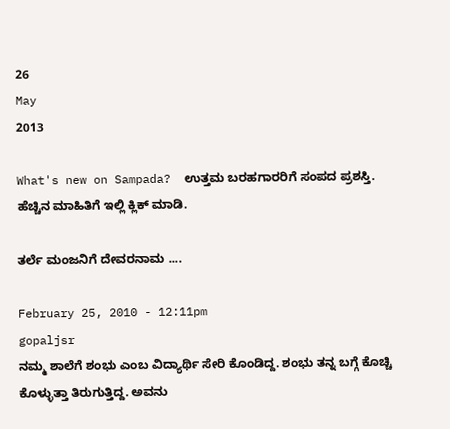26
May
2013

What's new on Sampada?  ಉತ್ತಮ ಬರಹಗಾರರಿಗೆ ಸಂಪದ ಪ್ರಶಸ್ತಿ. ಹೆಚ್ಚಿನ ಮಾಹಿತಿಗೆ ಇಲ್ಲಿ ಕ್ಲಿಕ್ ಮಾಡಿ.

ತರ್ಲೆ ಮಂಜನಿಗೆ ದೇವರನಾಮ ....

February 25, 2010 - 12:11pm
gopaljsr
ನಮ್ಮ ಶಾಲೆಗೆ ಶಂಭು ಎಂಬ ವಿದ್ಯಾರ್ಥಿ ಸೇರಿ ಕೊಂಡಿದ್ದ. ಶಂಭು ತನ್ನ ಬಗ್ಗೆ ಕೊಚ್ಚಿ ಕೊಳ್ಳುತ್ತಾ ತಿರುಗುತ್ತಿದ್ದ. ಅವನು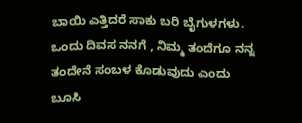ಬಾಯಿ ಎತ್ತಿದರೆ ಸಾಕು ಬರಿ ಬೈಗುಳಗಳು. ಒಂದು ದಿವಸ ನನಗೆ , ನಿಮ್ಮ ತಂದೆಗೂ ನನ್ನ ತಂದೇನೆ ಸಂಬಳ ಕೊಡುವುದು ಎಂದು ಬೂಸಿ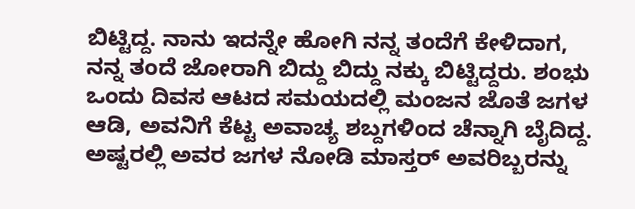ಬಿಟ್ಟಿದ್ದ. ನಾನು ಇದನ್ನೇ ಹೋಗಿ ನನ್ನ ತಂದೆಗೆ ಕೇಳಿದಾಗ, ನನ್ನ ತಂದೆ ಜೋರಾಗಿ ಬಿದ್ದು ಬಿದ್ದು ನಕ್ಕು ಬಿಟ್ಟಿದ್ದರು. ಶಂಭು ಒಂದು ದಿವಸ ಆಟದ ಸಮಯದಲ್ಲಿ ಮಂಜನ ಜೊತೆ ಜಗಳ ಆಡಿ, ಅವನಿಗೆ ಕೆಟ್ಟ ಅವಾಚ್ಯ ಶಬ್ದಗಳಿಂದ ಚೆನ್ನಾಗಿ ಬೈದಿದ್ದ. ಅಷ್ಟರಲ್ಲಿ ಅವರ ಜಗಳ ನೋಡಿ ಮಾಸ್ತರ್ ಅವರಿಬ್ಬರನ್ನು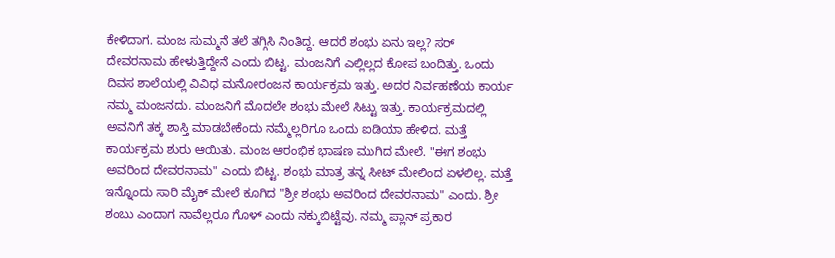ಕೇಳಿದಾಗ. ಮಂಜ ಸುಮ್ಮನೆ ತಲೆ ತಗ್ಗಿಸಿ ನಿಂತಿದ್ದ. ಆದರೆ ಶಂಭು ಏನು ಇಲ್ಲ? ಸರ್ ದೇವರನಾಮ ಹೇಳುತ್ತಿದ್ದೇನೆ ಎಂದು ಬಿಟ್ಟ. ಮಂಜನಿಗೆ ಎಲ್ಲಿಲ್ಲದ ಕೋಪ ಬಂದಿತ್ತು. ಒಂದು ದಿವಸ ಶಾಲೆಯಲ್ಲಿ ವಿವಿಧ ಮನೋರಂಜನ ಕಾರ್ಯಕ್ರಮ ಇತ್ತು. ಅದರ ನಿರ್ವಹಣೆಯ ಕಾರ್ಯ ನಮ್ಮ ಮಂಜನದು. ಮಂಜನಿಗೆ ಮೊದಲೇ ಶಂಭು ಮೇಲೆ ಸಿಟ್ಟು ಇತ್ತು. ಕಾರ್ಯಕ್ರಮದಲ್ಲಿ ಅವನಿಗೆ ತಕ್ಕ ಶಾಸ್ತಿ ಮಾಡಬೇಕೆಂದು ನಮ್ಮೆಲ್ಲರಿಗೂ ಒಂದು ಐಡಿಯಾ ಹೇಳಿದ. ಮತ್ತೆ ಕಾರ್ಯಕ್ರಮ ಶುರು ಆಯಿತು. ಮಂಜ ಆರಂಭಿಕ ಭಾಷಣ ಮುಗಿದ ಮೇಲೆ. "ಈಗ ಶಂಭು ಅವರಿಂದ ದೇವರನಾಮ" ಎಂದು ಬಿಟ್ಟ. ಶಂಭು ಮಾತ್ರ ತನ್ನ ಸೀಟ್ ಮೇಲಿಂದ ಏಳಲಿಲ್ಲ. ಮತ್ತೆ ಇನ್ನೊಂದು ಸಾರಿ ಮೈಕ್ ಮೇಲೆ ಕೂಗಿದ "ಶ್ರೀ ಶಂಭು ಅವರಿಂದ ದೇವರನಾಮ" ಎಂದು. ಶ್ರೀ ಶಂಬು ಎಂದಾಗ ನಾವೆಲ್ಲರೂ ಗೊಳ್ ಎಂದು ನಕ್ಕುಬಿಟ್ಟೆವು. ನಮ್ಮ ಪ್ಲಾನ್ ಪ್ರಕಾರ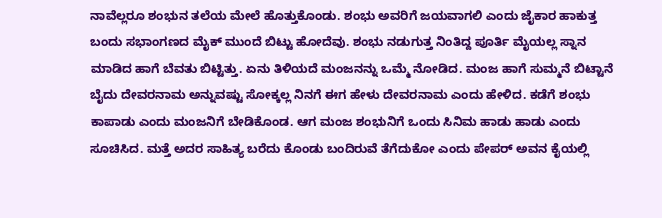ನಾವೆಲ್ಲರೂ ಶಂಭುನ ತಲೆಯ ಮೇಲೆ ಹೊತ್ತುಕೊಂಡು. ಶಂಭು ಅವರಿಗೆ ಜಯವಾಗಲಿ ಎಂದು ಜೈಕಾರ ಹಾಕುತ್ತ ಬಂದು ಸಭಾಂಗಣದ ಮೈಕ್ ಮುಂದೆ ಬಿಟ್ಟು ಹೋದೆವು. ಶಂಭು ನಡುಗುತ್ತ ನಿಂತಿದ್ದ ಪೂರ್ತಿ ಮೈಯಲ್ಲ ಸ್ನಾನ ಮಾಡಿದ ಹಾಗೆ ಬೆವತು ಬಿಟ್ಟಿತ್ತು. ಏನು ತಿಳಿಯದೆ ಮಂಜನನ್ನು ಒಮ್ಮೆ ನೋಡಿದ. ಮಂಜ ಹಾಗೆ ಸುಮ್ಮನೆ ಬಿಟ್ಟಾನೆ ಬೈದು ದೇವರನಾಮ ಅನ್ನುವಷ್ಟು ಸೋಕ್ಕಲ್ಲ ನಿನಗೆ ಈಗ ಹೇಳು ದೇವರನಾಮ ಎಂದು ಹೇಳಿದ. ಕಡೆಗೆ ಶಂಭು ಕಾಪಾಡು ಎಂದು ಮಂಜನಿಗೆ ಬೇಡಿಕೊಂಡ. ಆಗ ಮಂಜ ಶಂಭುನಿಗೆ ಒಂದು ಸಿನಿಮ ಹಾಡು ಹಾಡು ಎಂದು ಸೂಚಿಸಿದ. ಮತ್ತೆ ಅದರ ಸಾಹಿತ್ಯ ಬರೆದು ಕೊಂಡು ಬಂದಿರುವೆ ತೆಗೆದುಕೋ ಎಂದು ಪೇಪರ್ ಅವನ ಕೈಯಲ್ಲಿ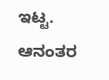ಇಟ್ಟ. ಆನಂತರ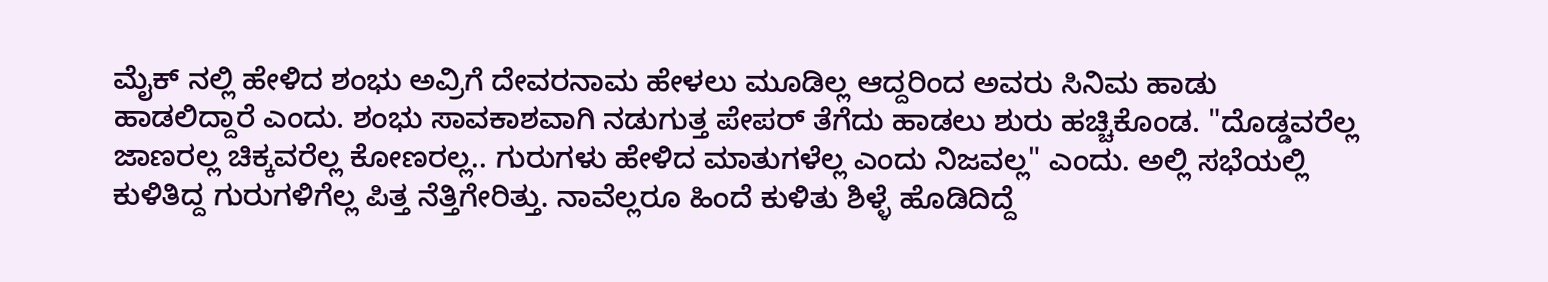ಮೈಕ್ ನಲ್ಲಿ ಹೇಳಿದ ಶಂಭು ಅವ್ರಿಗೆ ದೇವರನಾಮ ಹೇಳಲು ಮೂಡಿಲ್ಲ ಆದ್ದರಿಂದ ಅವರು ಸಿನಿಮ ಹಾಡು ಹಾಡಲಿದ್ದಾರೆ ಎಂದು. ಶಂಭು ಸಾವಕಾಶವಾಗಿ ನಡುಗುತ್ತ ಪೇಪರ್ ತೆಗೆದು ಹಾಡಲು ಶುರು ಹಚ್ಚಿಕೊಂಡ. "ದೊಡ್ಡವರೆಲ್ಲ ಜಾಣರಲ್ಲ ಚಿಕ್ಕವರೆಲ್ಲ ಕೋಣರಲ್ಲ.. ಗುರುಗಳು ಹೇಳಿದ ಮಾತುಗಳೆಲ್ಲ ಎಂದು ನಿಜವಲ್ಲ" ಎಂದು. ಅಲ್ಲಿ ಸಭೆಯಲ್ಲಿ ಕುಳಿತಿದ್ದ ಗುರುಗಳಿಗೆಲ್ಲ ಪಿತ್ತ ನೆತ್ತಿಗೇರಿತ್ತು. ನಾವೆಲ್ಲರೂ ಹಿಂದೆ ಕುಳಿತು ಶಿಳ್ಳೆ ಹೊಡಿದಿದ್ದೆ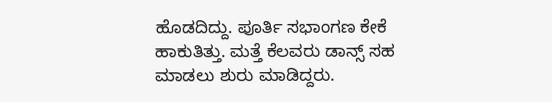ಹೊಡದಿದ್ದು. ಪೂರ್ತಿ ಸಭಾಂಗಣ ಕೇಕೆ ಹಾಕುತಿತ್ತು. ಮತ್ತೆ ಕೆಲವರು ಡಾನ್ಸ್ ಸಹ ಮಾಡಲು ಶುರು ಮಾಡಿದ್ದರು.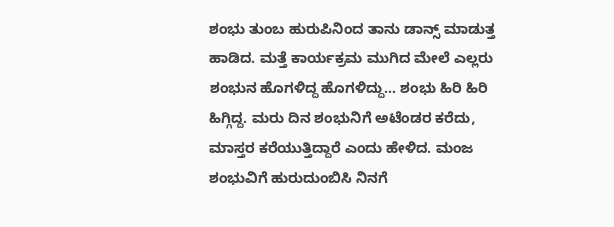ಶಂಭು ತುಂಬ ಹುರುಪಿನಿಂದ ತಾನು ಡಾನ್ಸ್ ಮಾಡುತ್ತ ಹಾಡಿದ. ಮತ್ತೆ ಕಾರ್ಯಕ್ರಮ ಮುಗಿದ ಮೇಲೆ ಎಲ್ಲರು ಶಂಭುನ ಹೊಗಳಿದ್ದ ಹೊಗಳಿದ್ದು... ಶಂಭು ಹಿರಿ ಹಿರಿ ಹಿಗ್ಗಿದ್ದ. ಮರು ದಿನ ಶಂಭುನಿಗೆ ಅಟೆಂಡರ ಕರೆದು, ಮಾಸ್ತರ ಕರೆಯುತ್ತಿದ್ದಾರೆ ಎಂದು ಹೇಳಿದ. ಮಂಜ ಶಂಭುವಿಗೆ ಹುರುದುಂಬಿಸಿ ನಿನಗೆ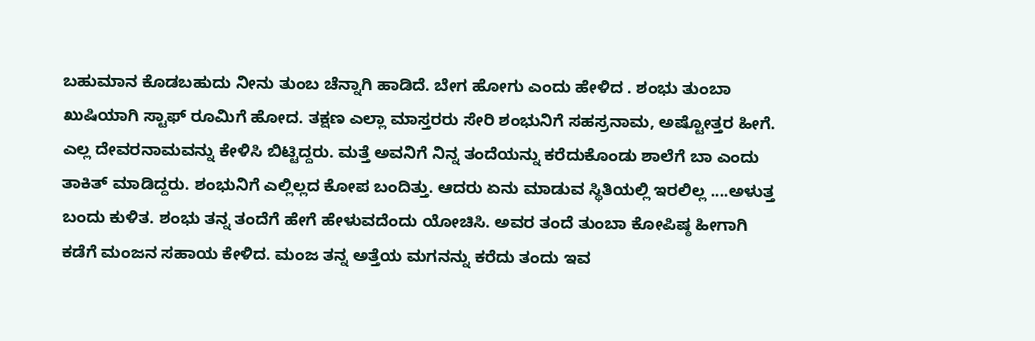ಬಹುಮಾನ ಕೊಡಬಹುದು ನೀನು ತುಂಬ ಚೆನ್ನಾಗಿ ಹಾಡಿದೆ. ಬೇಗ ಹೋಗು ಎಂದು ಹೇಳಿದ . ಶಂಭು ತುಂಬಾ ಖುಷಿಯಾಗಿ ಸ್ಟಾಫ್ ರೂಮಿಗೆ ಹೋದ. ತಕ್ಷಣ ಎಲ್ಲಾ ಮಾಸ್ತರರು ಸೇರಿ ಶಂಭುನಿಗೆ ಸಹಸ್ರನಾಮ, ಅಷ್ಟೋತ್ತರ ಹೀಗೆ. ಎಲ್ಲ ದೇವರನಾಮವನ್ನು ಕೇಳಿಸಿ ಬಿಟ್ಟಿದ್ದರು. ಮತ್ತೆ ಅವನಿಗೆ ನಿನ್ನ ತಂದೆಯನ್ನು ಕರೆದುಕೊಂಡು ಶಾಲೆಗೆ ಬಾ ಎಂದು ತಾಕಿತ್ ಮಾಡಿದ್ದರು. ಶಂಭುನಿಗೆ ಎಲ್ಲಿಲ್ಲದ ಕೋಪ ಬಂದಿತ್ತು. ಆದರು ಏನು ಮಾಡುವ ಸ್ಥಿತಿಯಲ್ಲಿ ಇರಲಿಲ್ಲ ....ಅಳುತ್ತ ಬಂದು ಕುಳಿತ. ಶಂಭು ತನ್ನ ತಂದೆಗೆ ಹೇಗೆ ಹೇಳುವದೆಂದು ಯೋಚಿಸಿ. ಅವರ ತಂದೆ ತುಂಬಾ ಕೋಪಿಷ್ಠ ಹೀಗಾಗಿ ಕಡೆಗೆ ಮಂಜನ ಸಹಾಯ ಕೇಳಿದ. ಮಂಜ ತನ್ನ ಅತ್ತೆಯ ಮಗನನ್ನು ಕರೆದು ತಂದು ಇವ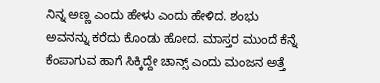ನಿನ್ನ ಅಣ್ಣ ಎಂದು ಹೇಳು ಎಂದು ಹೇಳಿದ. ಶಂಭು ಅವನನ್ನು ಕರೆದು ಕೊಂಡು ಹೋದ. ಮಾಸ್ತರ ಮುಂದೆ ಕೆನ್ನೆ ಕೆಂಪಾಗುವ ಹಾಗೆ ಸಿಕ್ಕಿದ್ದೇ ಚಾನ್ಸ್ ಎಂದು ಮಂಜನ ಅತ್ತೆ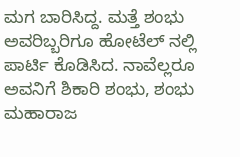ಮಗ ಬಾರಿಸಿದ್ದ. ಮತ್ತೆ ಶಂಭು ಅವರಿಬ್ಬರಿಗೂ ಹೋಟೆಲ್ ನಲ್ಲಿ ಪಾರ್ಟಿ ಕೊಡಿಸಿದ. ನಾವೆಲ್ಲರೂ ಅವನಿಗೆ ಶಿಕಾರಿ ಶಂಭು, ಶಂಭು ಮಹಾರಾಜ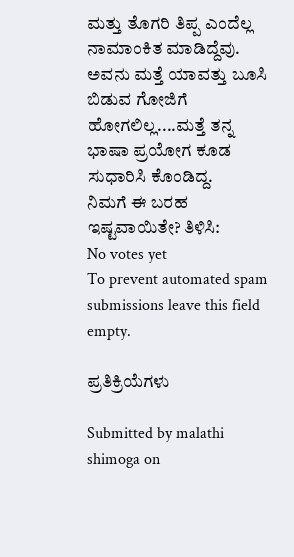ಮತ್ತು ತೊಗರಿ ತಿಪ್ಪ ಎಂದೆಲ್ಲ ನಾಮಾಂಕಿತ ಮಾಡಿದ್ದೆವು. ಅವನು ಮತ್ತೆ ಯಾವತ್ತು ಬೂಸಿ ಬಿಡುವ ಗೋಜಿಗೆ ಹೋಗಲಿಲ್ಲ....ಮತ್ತೆ ತನ್ನ ಭಾಷಾ ಪ್ರಯೋಗ ಕೂಡ ಸುಧಾರಿಸಿ ಕೊಂಡಿದ್ದ.
ನಿಮಗೆ ಈ ಬರಹ ಇಷ್ಟವಾಯಿತೇ? ತಿಳಿಸಿ:
No votes yet
To prevent automated spam submissions leave this field empty.

ಪ್ರತಿಕ್ರಿಯೆಗಳು

Submitted by malathi shimoga on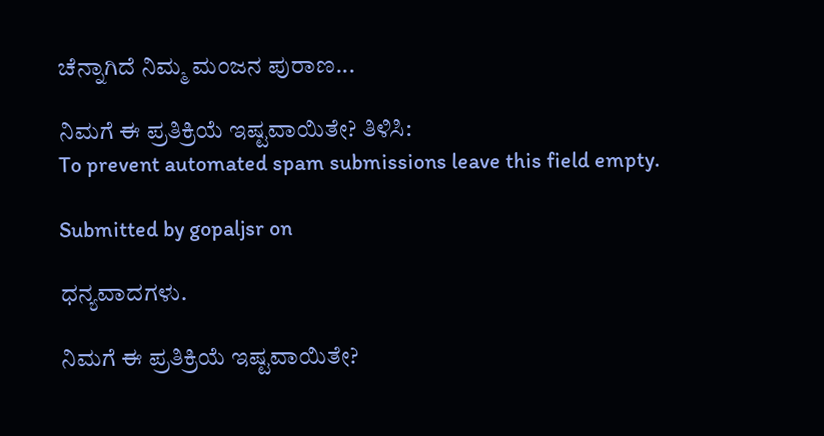ಚೆನ್ನಾಗಿದೆ ನಿಮ್ಮ ಮಂಜನ ಪುರಾಣ...

ನಿಮಗೆ ಈ ಪ್ರತಿಕ್ರಿಯೆ ಇಷ್ಟವಾಯಿತೇ? ತಿಳಿಸಿ:
To prevent automated spam submissions leave this field empty.

Submitted by gopaljsr on

ಧನ್ಯವಾದಗಳು.

ನಿಮಗೆ ಈ ಪ್ರತಿಕ್ರಿಯೆ ಇಷ್ಟವಾಯಿತೇ?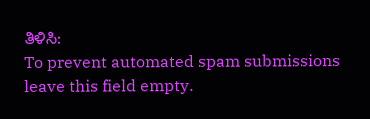ತಿಳಿಸಿ:
To prevent automated spam submissions leave this field empty.